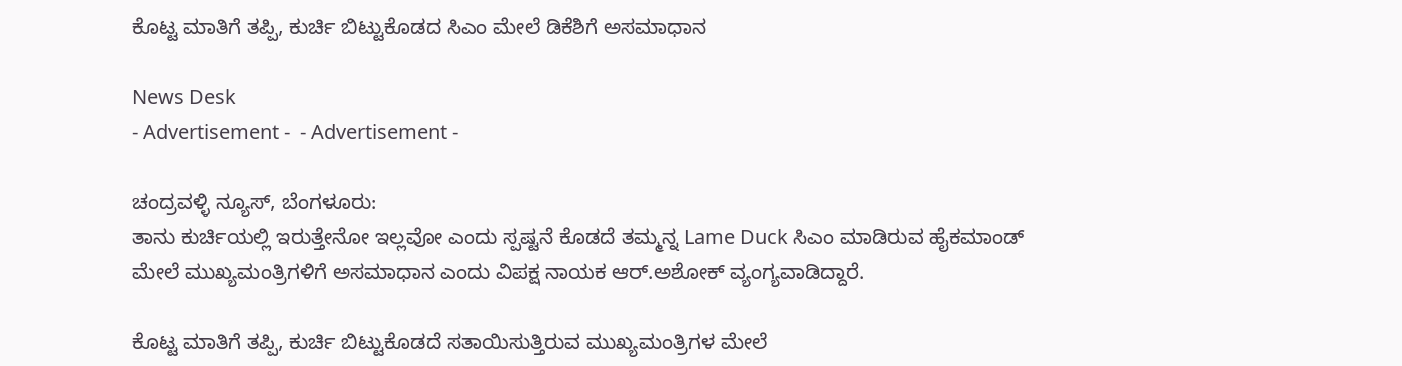ಕೊಟ್ಟ ಮಾತಿಗೆ ತಪ್ಪಿ, ಕುರ್ಚಿ ಬಿಟ್ಟುಕೊಡದ ಸಿಎಂ ಮೇಲೆ ಡಿಕೆಶಿಗೆ ಅಸಮಾಧಾನ

News Desk
- Advertisement -  - Advertisement -

ಚಂದ್ರವಳ್ಳಿ ನ್ಯೂಸ್, ಬೆಂಗಳೂರು:
ತಾನು ಕುರ್ಚಿಯಲ್ಲಿ ಇರುತ್ತೇನೋ ಇಲ್ಲವೋ ಎಂದು ಸ್ಪಷ್ಟನೆ ಕೊಡದೆ ತಮ್ಮನ್ನ Lame Duck ಸಿಎಂ ಮಾಡಿರುವ ಹೈಕಮಾಂಡ್ ಮೇಲೆ ಮುಖ್ಯಮಂತ್ರಿಗಳಿಗೆ ಅಸಮಾಧಾನ ಎಂದು ವಿಪಕ್ಷ ನಾಯಕ ಆರ್.ಅಶೋಕ್ ವ್ಯಂಗ್ಯವಾಡಿದ್ದಾರೆ.

ಕೊಟ್ಟ ಮಾತಿಗೆ ತಪ್ಪಿ, ಕುರ್ಚಿ ಬಿಟ್ಟುಕೊಡದೆ ಸತಾಯಿಸುತ್ತಿರುವ ಮುಖ್ಯಮಂತ್ರಿಗಳ ಮೇಲೆ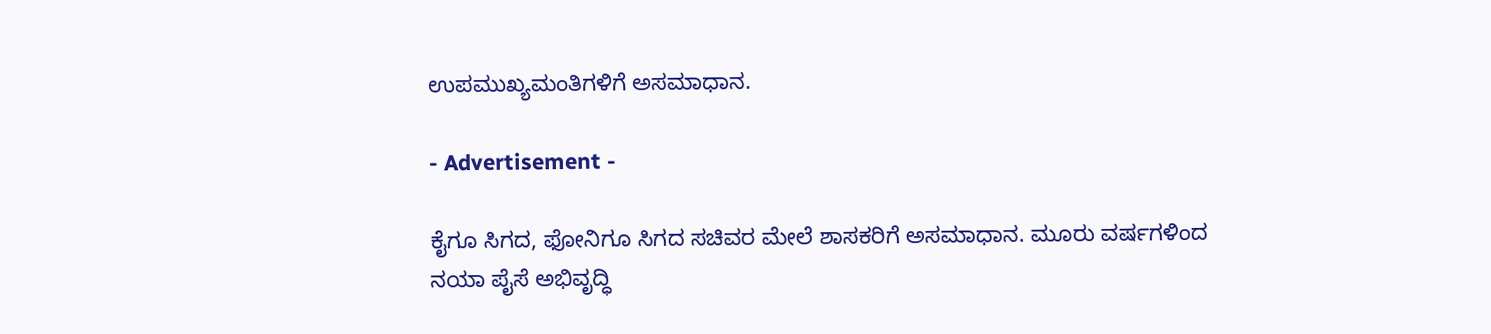ಉಪಮುಖ್ಯಮಂತಿಗಳಿಗೆ ಅಸಮಾಧಾನ.

- Advertisement -

ಕೈಗೂ ಸಿಗದ, ಫೋನಿಗೂ ಸಿಗದ ಸಚಿವರ ಮೇಲೆ ಶಾಸಕರಿಗೆ ಅಸಮಾಧಾನ. ಮೂರು ವರ್ಷಗಳಿಂದ ನಯಾ ಪೈಸೆ ಅಭಿವೃದ್ಧಿ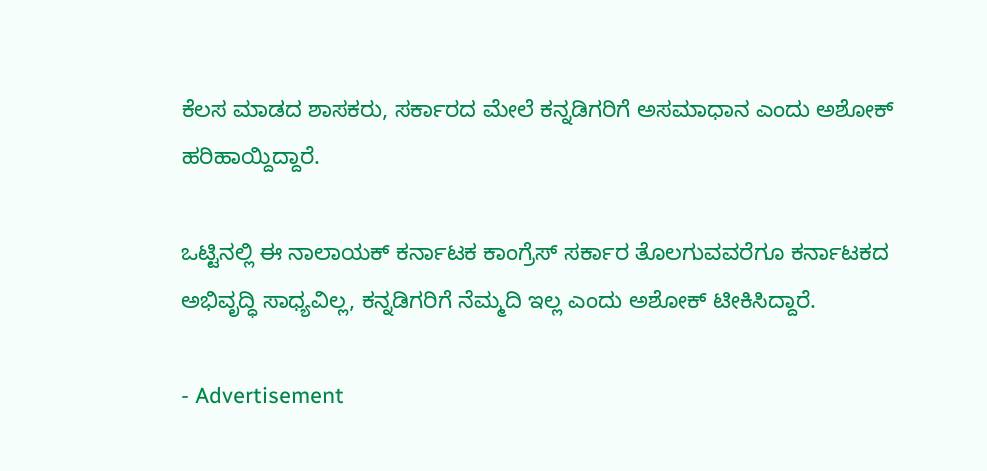ಕೆಲಸ ಮಾಡದ ಶಾಸಕರು, ಸರ್ಕಾರದ ಮೇಲೆ ಕನ್ನಡಿಗರಿಗೆ ಅಸಮಾಧಾನ ಎಂದು ಅಶೋಕ್ ಹರಿಹಾಯ್ದಿದ್ದಾರೆ.

ಒಟ್ಟಿನಲ್ಲಿ ಈ ನಾಲಾಯಕ್ ಕರ್ನಾಟಕ ಕಾಂಗ್ರೆಸ್ ಸರ್ಕಾರ ತೊಲಗುವವರೆಗೂ ಕರ್ನಾಟಕದ ಅಭಿವೃದ್ಧಿ ಸಾಧ್ಯವಿಲ್ಲ, ಕನ್ನಡಿಗರಿಗೆ ನೆಮ್ಮದಿ ಇಲ್ಲ ಎಂದು ಅಶೋಕ್ ಟೀಕಿಸಿದ್ದಾರೆ.

- Advertisement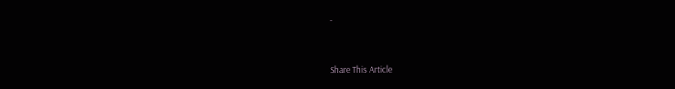-



Share This Article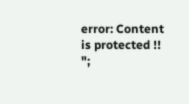error: Content is protected !!
";